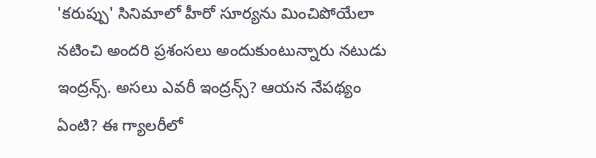'కరుప్పు' సినిమాలో హీరో సూర్యను మించిపోయేలా నటించి అందరి ప్రశంసలు అందుకుంటున్నారు నటుడు ఇంద్రన్స్. అసలు ఎవరీ ఇంద్రన్స్? ఆయన నేపథ్యం ఏంటి? ఈ గ్యాలరీలో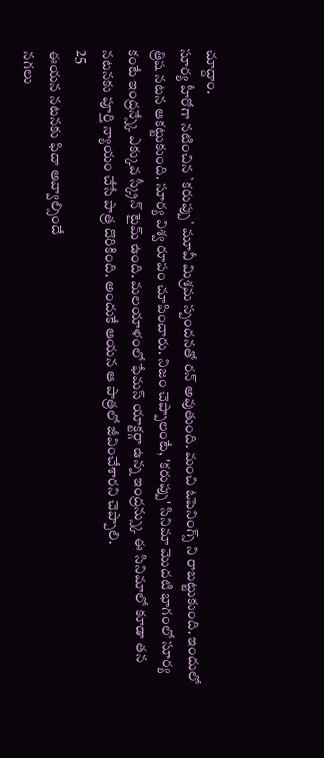చూద్దాం.
సూర్య హీరోగా నటించిన `కరుప్పు` మూవీ మిశ్రమ స్పందనతో రన్ అవుతుంది. మంచి ఓపెనింగ్స్ ని రాబట్టుకుంది. ఇందులో త్రిష నటన ఆకట్టుకుంది. సూర్య విశ్వ రూపం చూపించారు. నిజం చెప్పాలంటే, 'కరుప్పు' సినిమా మొదటి భాగంలో సూర్య కంటే ఇంద్రన్స్కే ఎక్కువ స్క్రీన్ టైమ్ ఉంది. మలయాళంలో ఫేమస్ యాక్టర్గా ఉన్న ఇంద్రన్స్కు ఈ సినిమాలో కూడా తన నటనకు పూర్తి న్యాయం చేసే పాత్ర దొరికింది. అందుకే ఆయన ఆ పాత్రలో జీవించేశారని చెప్పాలి.
25
ఈయన నటనకు ఫిదా అవ్వాల్సిందే
నగలు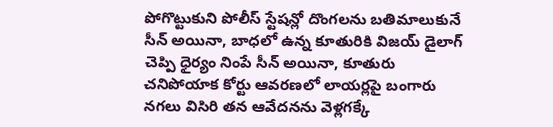పోగొట్టుకుని పోలీస్ స్టేషన్లో దొంగలను బతిమాలుకునే సీన్ అయినా, బాధలో ఉన్న కూతురికి విజయ్ డైలాగ్ చెప్పి ధైర్యం నింపే సీన్ అయినా, కూతురు చనిపోయాక కోర్టు ఆవరణలో లాయర్లపై బంగారు నగలు విసిరి తన ఆవేదనను వెళ్లగక్కే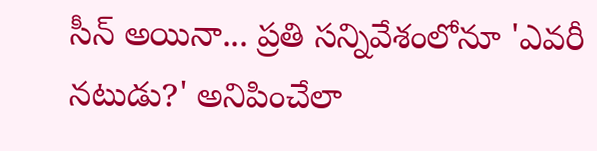సీన్ అయినా... ప్రతి సన్నివేశంలోనూ 'ఎవరీ నటుడు?' అనిపించేలా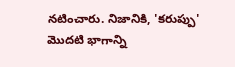నటించారు. నిజానికి, 'కరుప్పు' మొదటి భాగాన్ని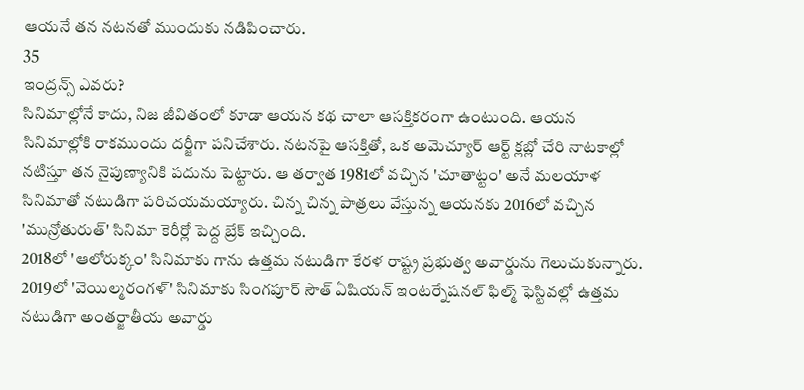ఆయనే తన నటనతో ముందుకు నడిపించారు.
35
ఇంద్రన్స్ ఎవరు?
సినిమాల్లోనే కాదు, నిజ జీవితంలో కూడా ఆయన కథ చాలా ఆసక్తికరంగా ఉంటుంది. ఆయన సినిమాల్లోకి రాకముందు దర్జీగా పనిచేశారు. నటనపై ఆసక్తితో, ఒక అమెచ్యూర్ ఆర్ట్ క్లబ్లో చేరి నాటకాల్లో నటిస్తూ తన నైపుణ్యానికి పదును పెట్టారు. ఆ తర్వాత 1981లో వచ్చిన 'చూతాట్టం' అనే మలయాళ సినిమాతో నటుడిగా పరిచయమయ్యారు. చిన్న చిన్న పాత్రలు వేస్తున్న ఆయనకు 2016లో వచ్చిన 'మున్రోతురుత్' సినిమా కెరీర్లో పెద్ద బ్రేక్ ఇచ్చింది.
2018లో 'ఆలోరుక్కం' సినిమాకు గాను ఉత్తమ నటుడిగా కేరళ రాష్ట్ర ప్రభుత్వ అవార్డును గెలుచుకున్నారు. 2019లో 'వెయిల్మరంగళ్' సినిమాకు సింగపూర్ సౌత్ ఏషియన్ ఇంటర్నేషనల్ ఫిల్మ్ ఫెస్టివల్లో ఉత్తమ నటుడిగా అంతర్జాతీయ అవార్డు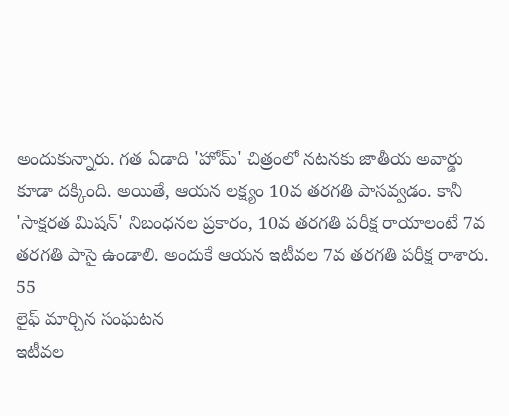అందుకున్నారు. గత ఏడాది 'హోమ్' చిత్రంలో నటనకు జాతీయ అవార్డు కూడా దక్కింది. అయితే, ఆయన లక్ష్యం 10వ తరగతి పాసవ్వడం. కానీ 'సాక్షరత మిషన్' నిబంధనల ప్రకారం, 10వ తరగతి పరీక్ష రాయాలంటే 7వ తరగతి పాసై ఉండాలి. అందుకే ఆయన ఇటీవల 7వ తరగతి పరీక్ష రాశారు.
55
లైఫ్ మార్చిన సంఘటన
ఇటీవల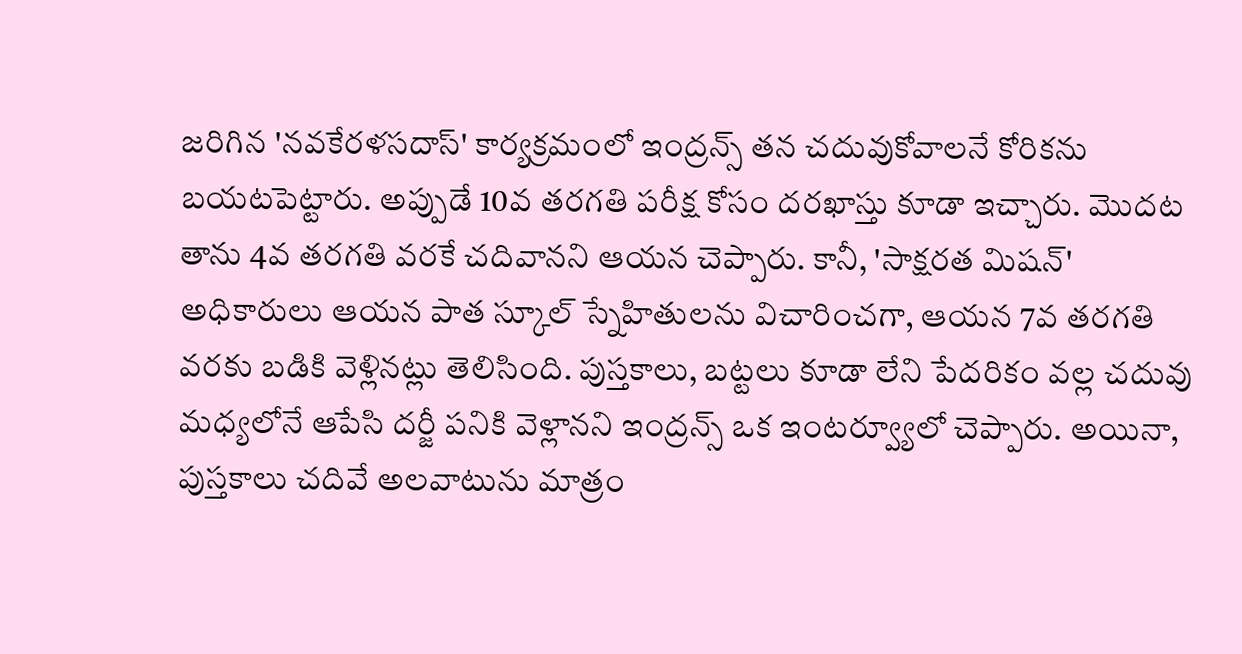జరిగిన 'నవకేరళసదాస్' కార్యక్రమంలో ఇంద్రన్స్ తన చదువుకోవాలనే కోరికను బయటపెట్టారు. అప్పుడే 10వ తరగతి పరీక్ష కోసం దరఖాస్తు కూడా ఇచ్చారు. మొదట తాను 4వ తరగతి వరకే చదివానని ఆయన చెప్పారు. కానీ, 'సాక్షరత మిషన్' అధికారులు ఆయన పాత స్కూల్ స్నేహితులను విచారించగా, ఆయన 7వ తరగతి వరకు బడికి వెళ్లినట్లు తెలిసింది. పుస్తకాలు, బట్టలు కూడా లేని పేదరికం వల్ల చదువు మధ్యలోనే ఆపేసి దర్జీ పనికి వెళ్లానని ఇంద్రన్స్ ఒక ఇంటర్వ్యూలో చెప్పారు. అయినా, పుస్తకాలు చదివే అలవాటును మాత్రం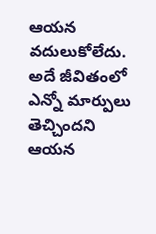ఆయన వదులుకోలేదు. అదే జీవితంలో ఎన్నో మార్పులు తెచ్చిందని ఆయన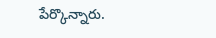పేర్కొన్నారు.